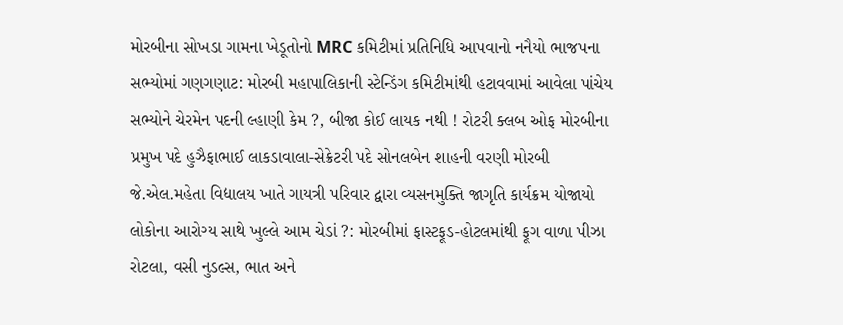મોરબીના સોખડા ગામના ખેડૂતોનો MRC કમિટીમાં પ્રતિનિધિ આપવાનો નનૈયો ભાજપના સભ્યોમાં ગણગણાટ: મોરબી મહાપાલિકાની સ્ટેન્ડિંગ કમિટીમાંથી હટાવવામાં આવેલા પાંચેય સભ્યોને ચેરમેન પદની લ્હાણી કેમ ?, બીજા કોઈ લાયક નથી ! રોટરી ક્લબ ઓફ મોરબીના પ્રમુખ પદે હુઝૈફાભાઈ લાકડાવાલા-સેક્રેટરી પદે સોનલબેન શાહની વરણી મોરબી જે.એલ.મહેતા વિદ્યાલય ખાતે ગાયત્રી પરિવાર દ્વારા વ્યસનમુક્તિ જાગૃતિ કાર્યક્રમ યોજાયો લોકોના આરોગ્ય સાથે ખુલ્લે આમ ચેડાં ?: મોરબીમાં ફાસ્ટફૂડ-હોટલમાંથી ફૂગ વાળા પીઝા રોટલા, વસી નુડલ્સ, ભાત અને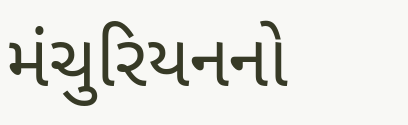મંચુરિયનનો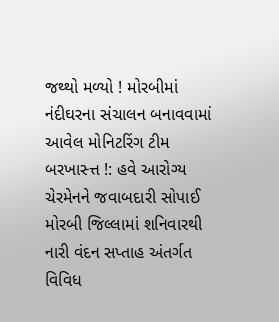જથ્થો મળ્યો ! મોરબીમાં નંદીઘરના સંચાલન બનાવવામાં આવેલ મોનિટરિંગ ટીમ બરખાસ્ત્ત !: હવે આરોગ્ય ચેરમેનને જવાબદારી સોપાઈ મોરબી જિલ્લામાં શનિવારથી નારી વંદન સપ્તાહ અંતર્ગત વિવિધ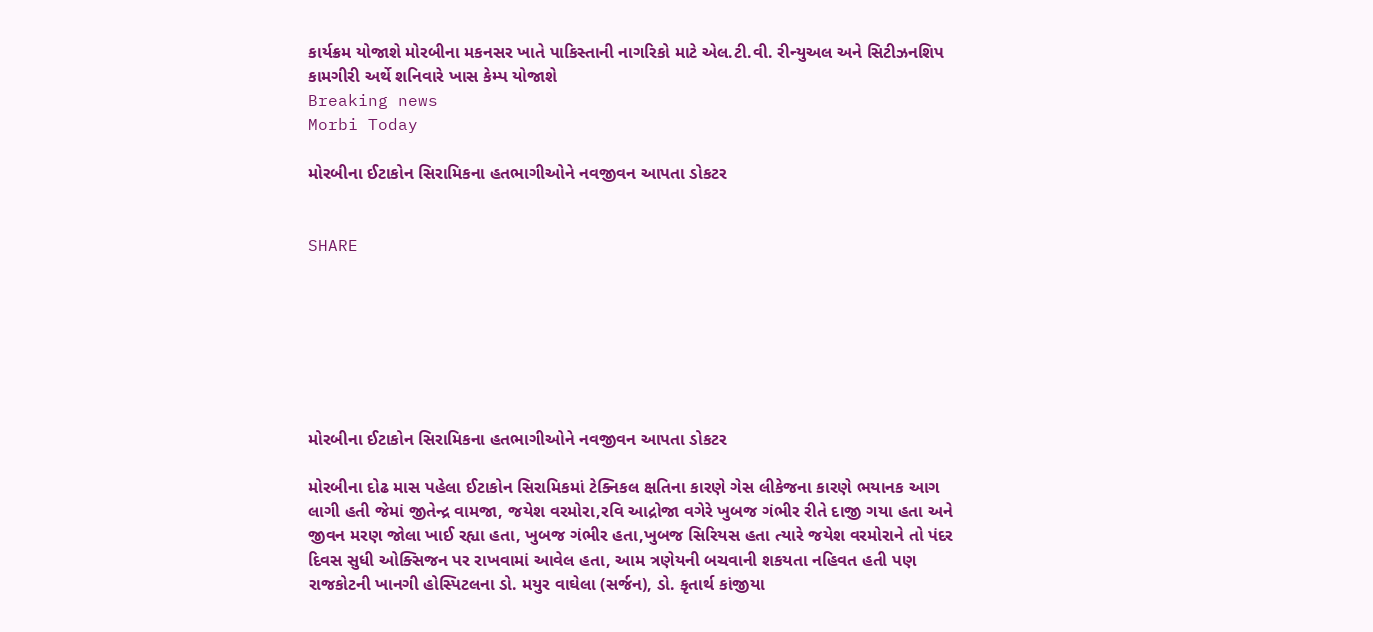કાર્યક્રમ યોજાશે મોરબીના મકનસર ખાતે પાકિસ્તાની નાગરિકો માટે એલ.ટી.વી. રીન્યુઅલ અને સિટીઝનશિપ કામગીરી અર્થે શનિવારે ખાસ કેમ્પ યોજાશે
Breaking news
Morbi Today

મોરબીના ઈટાકોન સિરામિકના હતભાગીઓને નવજીવન આપતા ડોકટર


SHARE







મોરબીના ઈટાકોન સિરામિકના હતભાગીઓને નવજીવન આપતા ડોકટર

મોરબીના દોઢ માસ પહેલા ઈટાકોન સિરામિકમાં ટેક્નિકલ ક્ષતિના કારણે ગેસ લીકેજના કારણે ભયાનક આગ લાગી હતી જેમાં જીતેન્દ્ર વામજા, જયેશ વરમોરા,રવિ આદ્રોજા વગેરે ખુબજ ગંભીર રીતે દાજી ગયા હતા અને જીવન મરણ જોલા ખાઈ રહ્યા હતા, ખુબજ ગંભીર હતા,ખુબજ સિરિયસ હતા ત્યારે જયેશ વરમોરાને તો પંદર દિવસ સુધી ઓક્સિજન પર રાખવામાં આવેલ હતા, આમ ત્રણેયની બચવાની શકયતા નહિવત હતી પણ રાજકોટની ખાનગી હોસ્પિટલના ડો. મયુર વાઘેલા (સર્જન), ડો. કૃતાર્થ કાંજીયા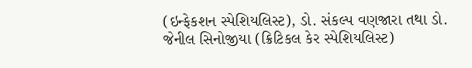(ઇન્ફેકશન સ્પેશિયલિસ્ટ), ડો. સંકલ્પ વણજારા તથા ડો. જેનીલ સિનોજીયા (ક્રિટિકલ કેર સ્પેશિયલિસ્ટ)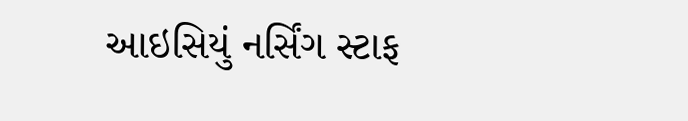આઇસિયું નર્સિંગ સ્ટાફ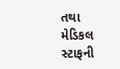તથા મેડિકલ સ્ટાફની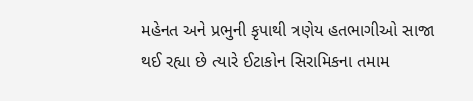મહેનત અને પ્રભુની કૃપાથી ત્રણેય હતભાગીઓ સાજા થઈ રહ્યા છે ત્યારે ઈટાકોન સિરામિકના તમામ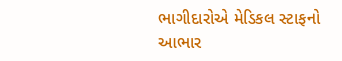ભાગીદારોએ મેડિકલ સ્ટાફનો આભાર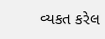વ્યકત કરેલ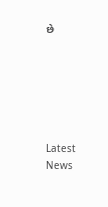છે






Latest News